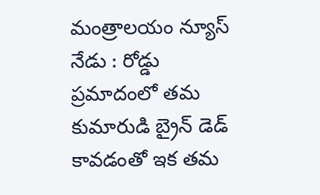మంత్రాలయం న్యూస్ నేడు : రోడ్డు ప్రమాదంలో తమ కుమారుడి బ్రైన్ డెడ్ కావడంతో ఇక తమ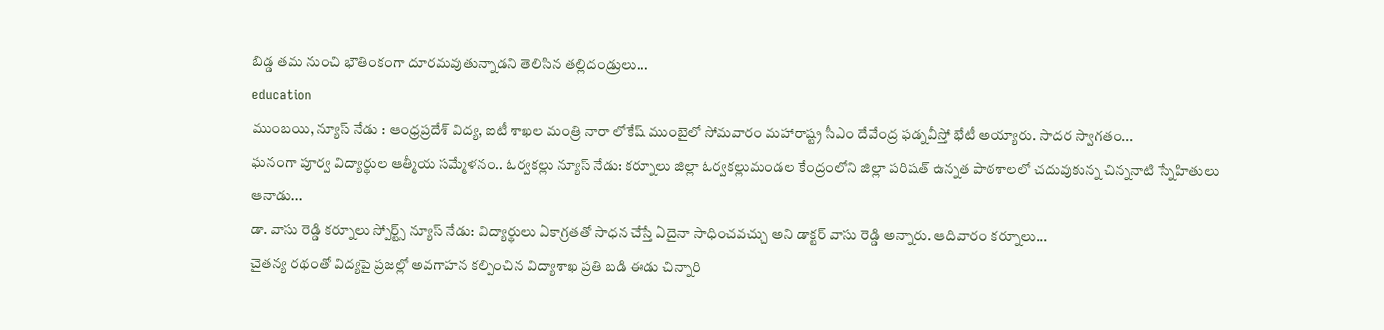బిడ్డ తమ నుంచి భౌతింకంగా దూరమవుతున్నాడని తెలిసిన తల్లిదండ్రులు...
education
ముంబయి, న్యూస్ నేడు : ఆంధ్రప్రదేశ్ విద్య, ఐటీ శాఖల మంత్రి నారా లోకేష్ ముంబైలో సోమవారం మహారాష్ట్ర సీఎం దేవేంద్ర ఫడ్నవీస్తో భేటీ అయ్యారు. సాదర స్వాగతం...
ఘనంగా పూర్వ విద్యార్థుల ఆత్మీయ సమ్మేళనం.. ఓర్వకల్లు న్యూస్ నేడు: కర్నూలు జిల్లా ఓర్వకల్లుమండల కేంద్రంలోని జిల్లా పరిషత్ ఉన్నత పాఠశాలలో చదువుకున్న చిన్ననాటి స్నేహితులు ఆనాడు...
డా. వాసు రెడ్డి కర్నూలు స్పోర్ట్స్ న్యూస్ నేడు: విద్యార్థులు ఏకాగ్రతతో సాధన చేస్తే ఏదైనా సాధించవచ్చు అని డాక్టర్ వాసు రెడ్డి అన్నారు. ఆదివారం కర్నూలు...
చైతన్య రథంతో విద్యపై ప్రజల్లో అవగాహన కల్పించిన విద్యాశాఖ ప్రతి బడి ఈడు చిన్నారి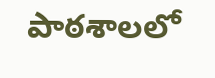పాఠశాలలో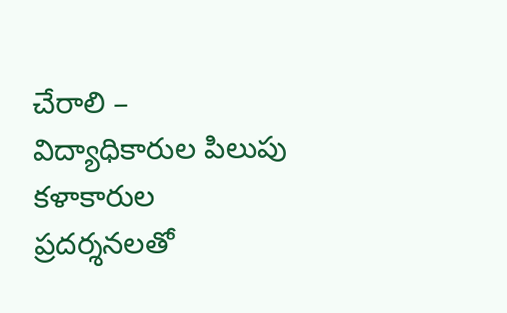చేరాలి – విద్యాధికారుల పిలుపు కళాకారుల ప్రదర్శనలతో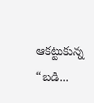ఆకట్టుకున్న “బడి...